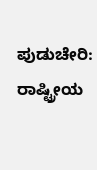ಪುಡುಚೇರಿ: ರಾಷ್ಟ್ರೀಯ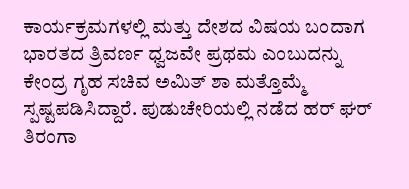ಕಾರ್ಯಕ್ರಮಗಳಲ್ಲಿ ಮತ್ತು ದೇಶದ ವಿಷಯ ಬಂದಾಗ ಭಾರತದ ತ್ರಿವರ್ಣ ಧ್ವಜವೇ ಪ್ರಥಮ ಎಂಬುದನ್ನು ಕೇಂದ್ರ ಗೃಹ ಸಚಿವ ಅಮಿತ್ ಶಾ ಮತ್ತೊಮ್ಮೆ ಸ್ಪಷ್ಟಪಡಿಸಿದ್ದಾರೆ. ಪುಡುಚೇರಿಯಲ್ಲಿ ನಡೆದ ಹರ್ ಘರ್ ತಿರಂಗಾ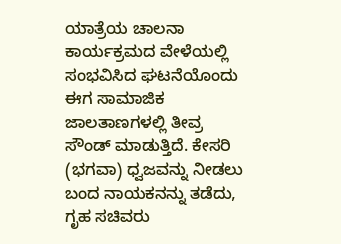ಯಾತ್ರೆಯ ಚಾಲನಾ ಕಾರ್ಯಕ್ರಮದ ವೇಳೆಯಲ್ಲಿ ಸಂಭವಿಸಿದ ಘಟನೆಯೊಂದು ಈಗ ಸಾಮಾಜಿಕ ಜಾಲತಾಣಗಳಲ್ಲಿ ತೀವ್ರ ಸೌಂಡ್ ಮಾಡುತ್ತಿದೆ. ಕೇಸರಿ (ಭಗವಾ) ಧ್ವಜವನ್ನು ನೀಡಲು ಬಂದ ನಾಯಕನನ್ನು ತಡೆದು, ಗೃಹ ಸಚಿವರು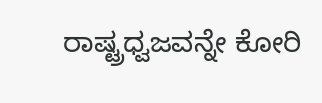ರಾಷ್ಟ್ರಧ್ವಜವನ್ನೇ ಕೋರಿ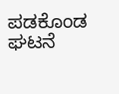ಪಡಕೊಂಡ ಘಟನೆ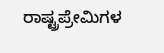ರಾಷ್ಟ್ರಪ್ರೇಮಿಗಳ